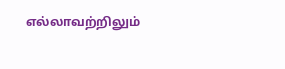எல்லாவற்றிலும்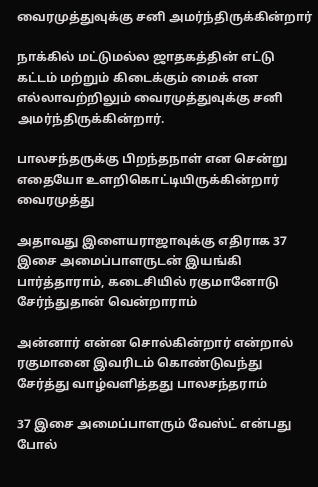வைரமுத்துவுக்கு சனி அமர்ந்திருக்கின்றார்

நாக்கில் மட்டுமல்ல ஜாதகத்தின் எட்டு கட்டம் மற்றும் கிடைக்கும் மைக் என எல்லாவற்றிலும் வைரமுத்துவுக்கு சனி அமர்ந்திருக்கின்றார்.

பாலசந்தருக்கு பிறந்தநாள் என சென்று எதையோ உளறிகொட்டியிருக்கின்றார் வைரமுத்து

அதாவது இளையராஜாவுக்கு எதிராக 37 இசை அமைப்பாளருடன் இயங்கி பார்த்தாராம், கடைசியில் ரகுமானோடு சேர்ந்துதான் வென்றாராம்

அன்னார் என்ன சொல்கின்றார் என்றால் ரகுமானை இவரிடம் கொண்டுவந்து சேர்த்து வாழ்வளித்தது பாலசந்தராம்

37 இசை அமைப்பாளரும் வேஸ்ட் என்பது போல்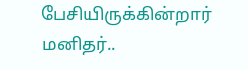பேசியிருக்கின்றார் மனிதர்..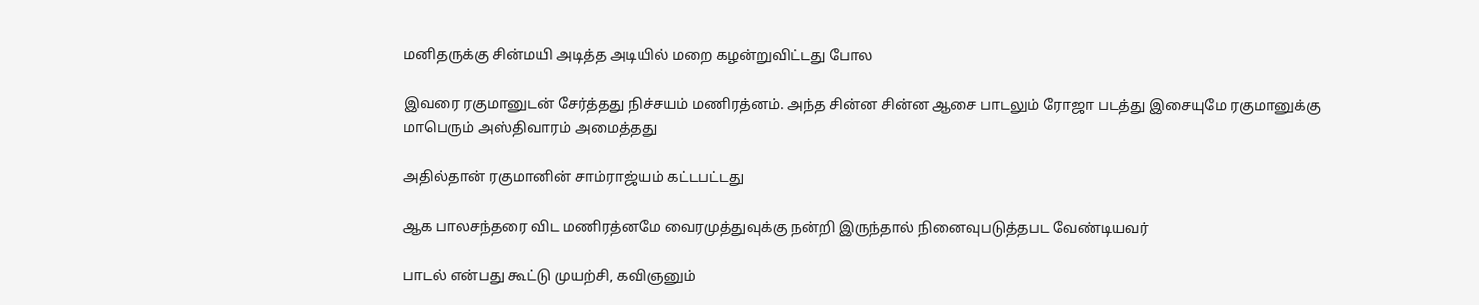மனிதருக்கு சின்மயி அடித்த அடியில் மறை கழன்றுவிட்டது போல‌

இவரை ரகுமானுடன் சேர்த்தது நிச்சயம் மணிரத்னம். அந்த சின்ன சின்ன ஆசை பாடலும் ரோஜா படத்து இசையுமே ரகுமானுக்கு மாபெரும் அஸ்திவாரம் அமைத்தது

அதில்தான் ரகுமானின் சாம்ராஜ்யம் கட்டபட்டது

ஆக பாலசந்தரை விட மணிரத்னமே வைரமுத்துவுக்கு நன்றி இருந்தால் நினைவுபடுத்தபட வேண்டியவர்

பாடல் என்பது கூட்டு முயற்சி, கவிஞனும்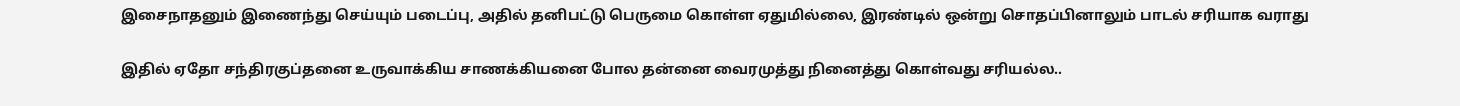இசைநாதனும் இணைந்து செய்யும் படைப்பு, அதில் தனிபட்டு பெருமை கொள்ள ஏதுமில்லை, இரண்டில் ஒன்று சொதப்பினாலும் பாடல் சரியாக வராது

இதில் ஏதோ சந்திரகுப்தனை உருவாக்கிய சாணக்கியனை போல தன்னை வைரமுத்து நினைத்து கொள்வது சரியல்ல..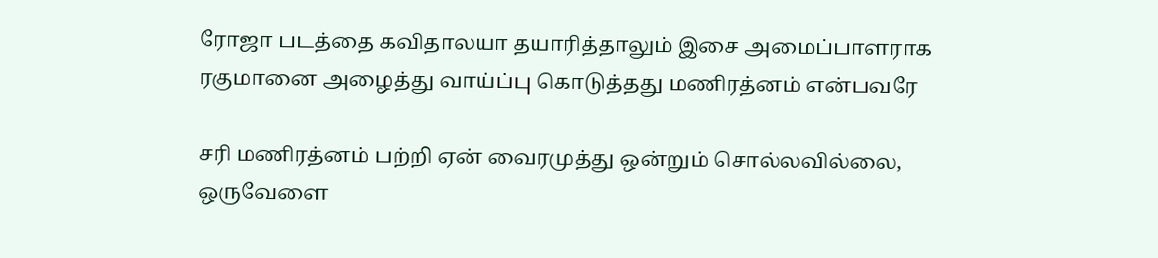ரோஜா படத்தை கவிதாலயா தயாரித்தாலும் இசை அமைப்பாளராக ரகுமானை அழைத்து வாய்ப்பு கொடுத்தது மணிரத்னம் என்பவரே

சரி மணிரத்னம் பற்றி ஏன் வைரமுத்து ஒன்றும் சொல்லவில்லை, ஒருவேளை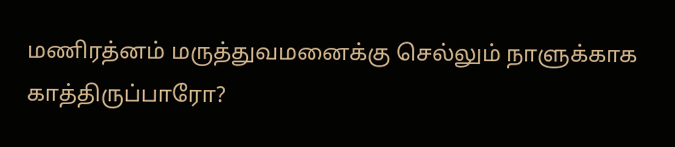மணிரத்னம் மருத்துவமனைக்கு செல்லும் நாளுக்காக காத்திருப்பாரோ?